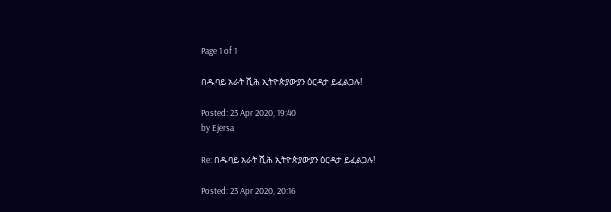Page 1 of 1

በዱባይ አራት ሺሕ ኢትዮጵያውያን ዕርዳታ ይፈልጋሉ!

Posted: 23 Apr 2020, 19:40
by Ejersa

Re: በዱባይ አራት ሺሕ ኢትዮጵያውያን ዕርዳታ ይፈልጋሉ!

Posted: 23 Apr 2020, 20:16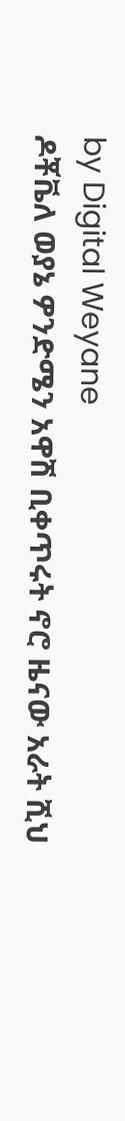by Digital Weyane
ዶቾቬለ ወያኔ ዎንድሜን አዋሽ ቢቀጥሩት ኖሮ ዜናው አራት ሺህ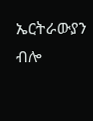ኤርትራውያን ብሎ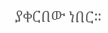ያቀርበው ነበር።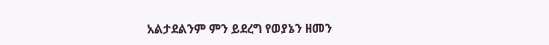አልታደልንም ምን ይደረግ የወያኔን ዘመን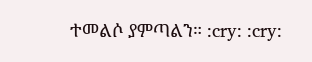ተመልሶ ያምጣልን። :cry: :cry: